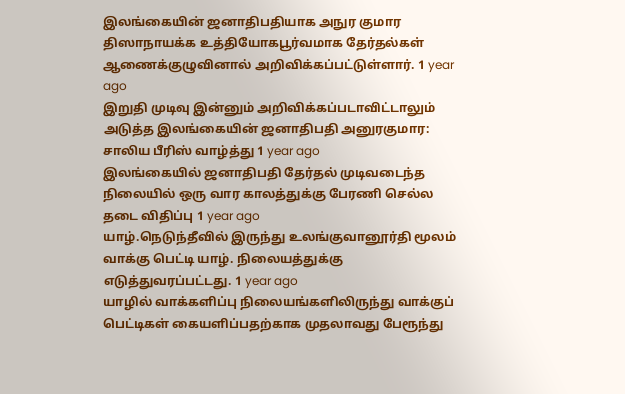இலங்கையின் ஜனாதிபதியாக அநுர குமார திஸாநாயக்க உத்தியோகபூர்வமாக தேர்தல்கள் ஆணைக்குழுவினால் அறிவிக்கப்பட்டுள்ளார். 1 year ago
இறுதி முடிவு இன்னும் அறிவிக்கப்படாவிட்டாலும் அடுத்த இலங்கையின் ஜனாதிபதி அனுரகுமார: சாலிய பீரிஸ் வாழ்த்து 1 year ago
இலங்கையில் ஜனாதிபதி தேர்தல் முடிவடைந்த நிலையில் ஒரு வார காலத்துக்கு பேரணி செல்ல தடை விதிப்பு 1 year ago
யாழ்.நெடுந்தீவில் இருந்து உலங்குவானூர்தி மூலம் வாக்கு பெட்டி யாழ். நிலையத்துக்கு எடுத்துவரப்பட்டது. 1 year ago
யாழில் வாக்களிப்பு நிலையங்களிலிருந்து வாக்குப் பெட்டிகள் கையளிப்பதற்காக முதலாவது பேரூந்து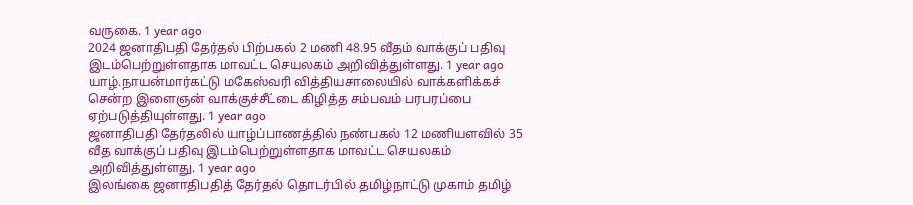வருகை. 1 year ago
2024 ஜனாதிபதி தேர்தல் பிற்பகல் 2 மணி 48.95 வீதம் வாக்குப் பதிவு இடம்பெற்றுள்ளதாக மாவட்ட செயலகம் அறிவித்துள்ளது. 1 year ago
யாழ்.நாயன்மார்கட்டு மகேஸ்வரி வித்தியசாலையில் வாக்களிக்கச் சென்ற இளைஞன் வாக்குச்சீட்டை கிழித்த சம்பவம் பரபரப்பை ஏற்படுத்தியுள்ளது. 1 year ago
ஜனாதிபதி தேர்தலில் யாழ்ப்பாணத்தில் நண்பகல் 12 மணியளவில் 35 வீத வாக்குப் பதிவு இடம்பெற்றுள்ளதாக மாவட்ட செயலகம் அறிவித்துள்ளது. 1 year ago
இலங்கை ஜனாதிபதித் தேர்தல் தொடர்பில் தமிழ்நாட்டு முகாம் தமிழ்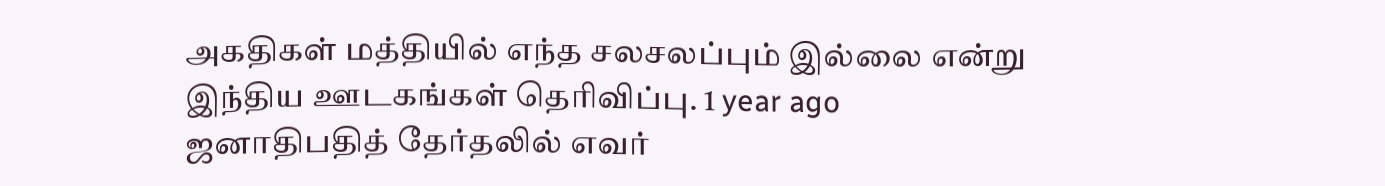அகதிகள் மத்தியில் எந்த சலசலப்பும் இல்லை என்று இந்திய ஊடகங்கள் தெரிவிப்பு. 1 year ago
ஜனாதிபதித் தேர்தலில் எவர்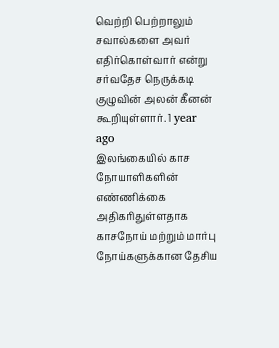வெற்றி பெற்றாலும் சவால்களை அவர் எதிர்கொள்வார் என்று சர்வதேச நெருக்கடி குழுவின் அலன் கீனன் கூறியுள்ளார். 1 year ago
இலங்கையில் காச நோயாளிகளின் எண்ணிக்கை அதிகரிதுள்ளதாக காசநோய் மற்றும் மார்பு நோய்களுக்கான தேசிய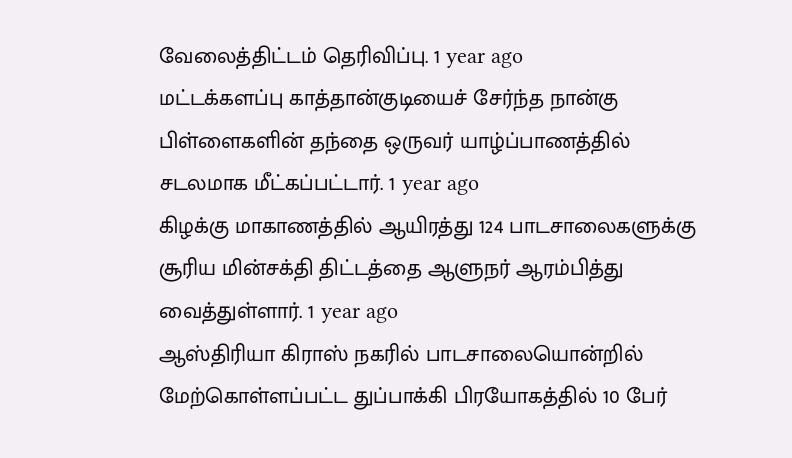வேலைத்திட்டம் தெரிவிப்பு. 1 year ago
மட்டக்களப்பு காத்தான்குடியைச் சேர்ந்த நான்கு பிள்ளைகளின் தந்தை ஒருவர் யாழ்ப்பாணத்தில் சடலமாக மீட்கப்பட்டார். 1 year ago
கிழக்கு மாகாணத்தில் ஆயிரத்து 124 பாடசாலைகளுக்கு சூரிய மின்சக்தி திட்டத்தை ஆளுநர் ஆரம்பித்து வைத்துள்ளார். 1 year ago
ஆஸ்திரியா கிராஸ் நகரில் பாடசாலையொன்றில் மேற்கொள்ளப்பட்ட துப்பாக்கி பிரயோகத்தில் 10 பேர்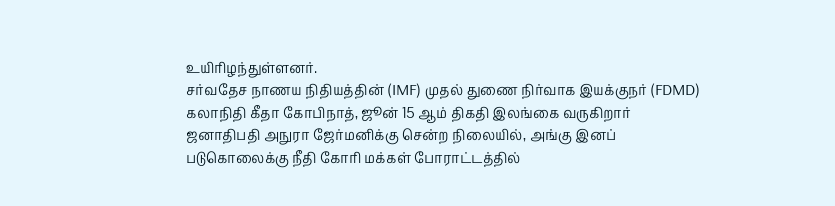உயிரிழந்துள்ளனர்.
சர்வதேச நாணய நிதியத்தின் (IMF) முதல் துணை நிர்வாக இயக்குநர் (FDMD) கலாநிதி கீதா கோபிநாத், ஜூன் 15 ஆம் திகதி இலங்கை வருகிறார்
ஜனாதிபதி அநுரா ஜேர்மனிக்கு சென்ற நிலையில், அங்கு இனப் படுகொலைக்கு நீதி கோரி மக்கள் போராட்டத்தில்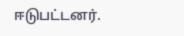ஈடுபட்டனர்.